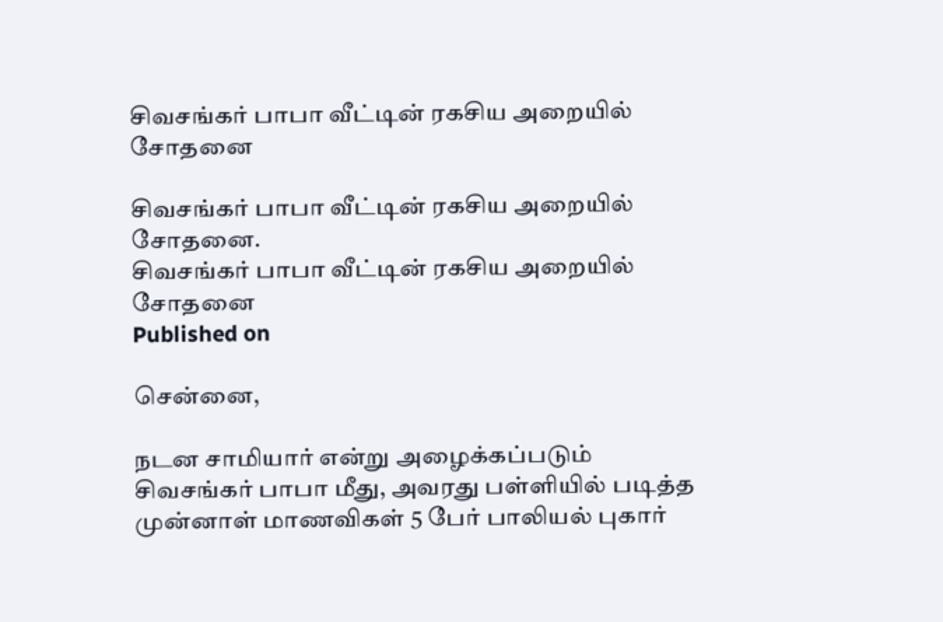சிவசங்கர் பாபா வீட்டின் ரகசிய அறையில் சோதனை

சிவசங்கர் பாபா வீட்டின் ரகசிய அறையில் சோதனை.
சிவசங்கர் பாபா வீட்டின் ரகசிய அறையில் சோதனை
Published on

சென்னை,

நடன சாமியார் என்று அழைக்கப்படும் சிவசங்கர் பாபா மீது, அவரது பள்ளியில் படித்த முன்னாள் மாணவிகள் 5 பேர் பாலியல் புகார்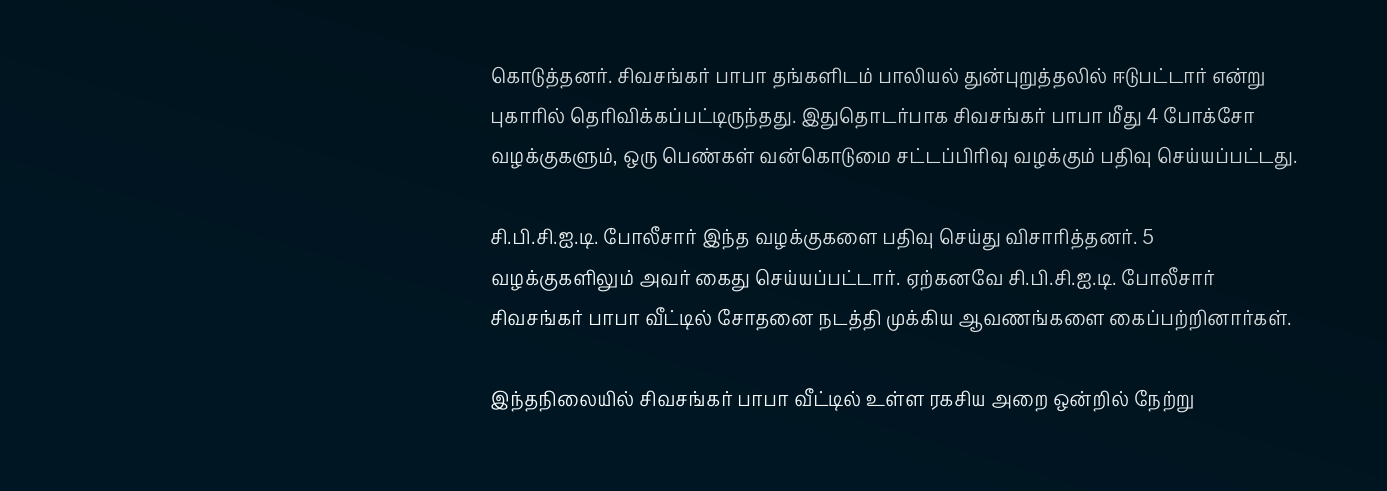கொடுத்தனர். சிவசங்கர் பாபா தங்களிடம் பாலியல் துன்புறுத்தலில் ஈடுபட்டார் என்று புகாரில் தெரிவிக்கப்பட்டிருந்தது. இதுதொடர்பாக சிவசங்கர் பாபா மீது 4 போக்சோ வழக்குகளும், ஒரு பெண்கள் வன்கொடுமை சட்டப்பிரிவு வழக்கும் பதிவு செய்யப்பட்டது.

சி.பி.சி.ஐ.டி. போலீசார் இந்த வழக்குகளை பதிவு செய்து விசாரித்தனர். 5 வழக்குகளிலும் அவர் கைது செய்யப்பட்டார். ஏற்கனவே சி.பி.சி.ஐ.டி. போலீசார் சிவசங்கர் பாபா வீட்டில் சோதனை நடத்தி முக்கிய ஆவணங்களை கைப்பற்றினார்கள்.

இந்தநிலையில் சிவசங்கர் பாபா வீட்டில் உள்ள ரகசிய அறை ஒன்றில் நேற்று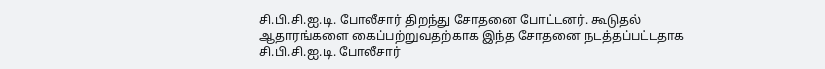சி.பி.சி.ஐ.டி. போலீசார் திறந்து சோதனை போட்டனர். கூடுதல் ஆதாரங்களை கைப்பற்றுவதற்காக இந்த சோதனை நடத்தப்பட்டதாக சி.பி.சி.ஐ.டி. போலீசார்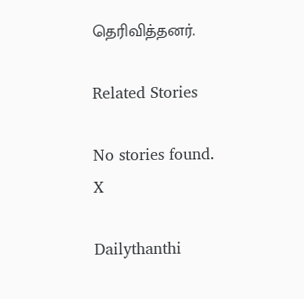தெரிவித்தனர்.

Related Stories

No stories found.
X

Dailythanthi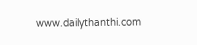www.dailythanthi.com